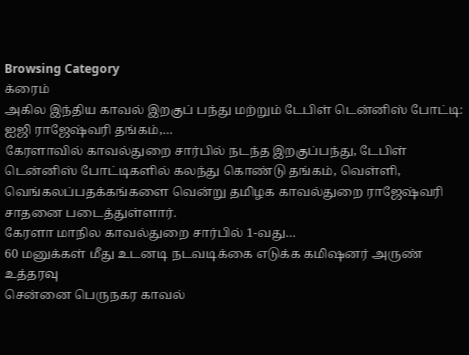Browsing Category
க்ரைம்
அகில இந்திய காவல் இறகுப் பந்து மற்றும் டேபிள் டென்னிஸ் போட்டி: ஐஜி ராஜேஷ்வரி தங்கம்,…
கேரளாவில் காவல்துறை சார்பில் நடந்த இறகுப்பந்து, டேபிள் டென்னிஸ் போட்டிகளில் கலந்து கொண்டு தங்கம், வெள்ளி, வெங்கலப்பதக்கங்களை வென்று தமிழக காவல்துறை ராஜேஷ்வரி சாதனை படைத்துள்ளார்.
கேரளா மாநில காவல்துறை சார்பில் 1-வது…
60 மனுக்கள் மீது உடனடி நடவடிக்கை எடுக்க கமிஷனர் அருண் உத்தரவு
சென்னை பெருநகர காவல்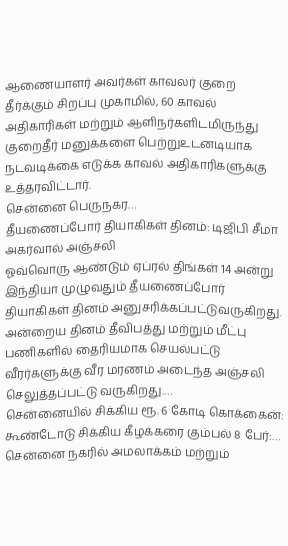ஆணையாளர் அவர்கள் காவலர் குறை தீர்க்கும் சிறப்பு முகாமில், 60 காவல் அதிகாரிகள் மற்றும் ஆளிநர்களிடமிருந்து குறைதீர் மனுக்களை பெற்றுஉடனடியாக நடவடிக்கை எடுக்க காவல் அதிகாரிகளுக்கு உத்தரவிட்டார்.
சென்னை பெருநகர…
தீயணைப்போர் தியாகிகள் தினம்: டிஜிபி சீமா அகர்வால் அஞ்சலி
ஓவ்வொரு ஆண்டும் ஏப்ரல் திங்கள் 14 அன்று இந்தியா முழுவதும் தீயணைப்போர் தியாகிகள் தினம் அனுசரிக்கப்பட்டுவருகிறது. அன்றைய தினம் தீவிபத்து மற்றும் மீட்பு பணிகளில் தைரியமாக செயல்பட்டு வீரர்களுக்கு வீர மரணம் அடைந்த அஞ்சலி செலுத்தப்பட்டு வருகிறது.…
சென்னையில் சிக்கிய ரூ. 6 கோடி கொக்கைன்: கூண்டோடு சிக்கிய கீழக்கரை கும்பல் 8 பேர்:…
சென்னை நகரில் அமலாக்கம் மற்றும்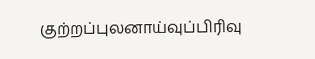குற்றப்புலனாய்வுப்பிரிவு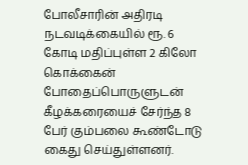போலீசாரின் அதிரடி நடவடிக்கையில் ரூ. 6 கோடி மதிப்புள்ள 2 கிலோ கொக்கைன் போதைப்பொருளுடன் கீழக்கரையைச் சேர்ந்த 8 பேர் கும்பலை கூண்டோடு கைது செய்துள்ளனர்.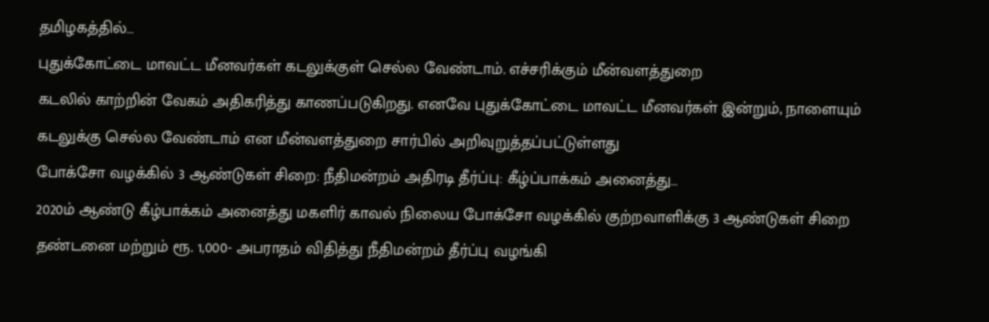தமிழகத்தில்…
புதுக்கோட்டை மாவட்ட மீனவர்கள் கடலுக்குள் செல்ல வேண்டாம். எச்சரிக்கும் மீன்வளத்துறை
கடலில் காற்றின் வேகம் அதிகரித்து காணப்படுகிறது. எனவே புதுக்கோட்டை மாவட்ட மீனவர்கள் இன்றும், நாளையும் கடலுக்கு செல்ல வேண்டாம் என மீன்வளத்துறை சார்பில் அறிவுறுத்தப்பட்டுள்ளது
போக்சோ வழக்கில் 3 ஆண்டுகள் சிறை: நீதிமன்றம் அதிரடி தீர்ப்பு: கீழ்ப்பாக்கம் அனைத்து…
2020ம் ஆண்டு கீழ்பாக்கம் அனைத்து மகளிர் காவல் நிலைய போக்சோ வழக்கில் குற்றவாளிக்கு 3 ஆண்டுகள் சிறை தண்டனை மற்றும் ரூ. 1,000- அபராதம் விதித்து நீதிமன்றம் தீர்ப்பு வழங்கி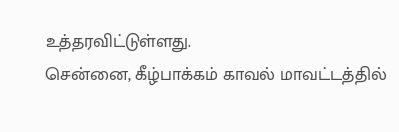உத்தரவிட்டுள்ளது.
சென்னை, கீழ்பாக்கம் காவல் மாவட்டத்தில்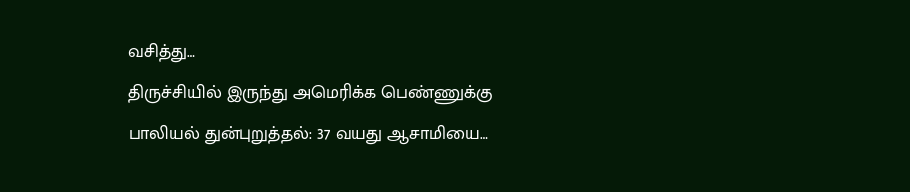வசித்து…
திருச்சியில் இருந்து அமெரிக்க பெண்ணுக்கு பாலியல் துன்புறுத்தல்: 37 வயது ஆசாமியை…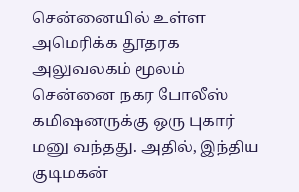சென்னையில் உள்ள அமெரிக்க தூதரக அலுவலகம் மூலம் சென்னை நகர போலீஸ் கமிஷனருக்கு ஒரு புகார் மனு வந்தது. அதில், இந்திய குடிமகன்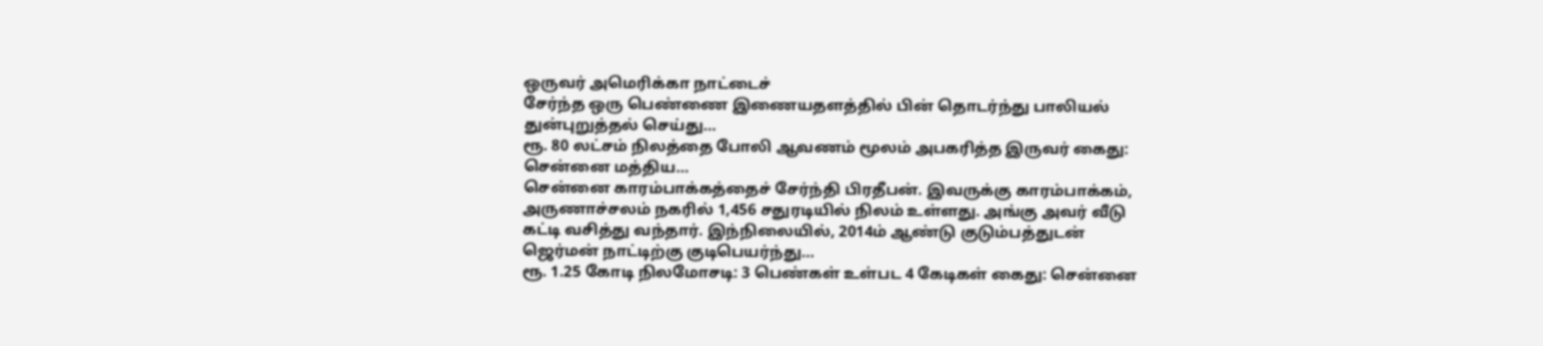ஒருவர் அமெரிக்கா நாட்டைச்
சேர்ந்த ஒரு பெண்ணை இணையதளத்தில் பின் தொடர்ந்து பாலியல் துன்புறுத்தல் செய்து…
ரூ. 80 லட்சம் நிலத்தை போலி ஆவணம் மூலம் அபகரித்த இருவர் கைது: சென்னை மத்திய…
சென்னை காரம்பாக்கத்தைச் சேர்ந்தி பிரதீபன். இவருக்கு காரம்பாக்கம், அருணாச்சலம் நகரில் 1,456 சதுரடியில் நிலம் உள்ளது. அங்கு அவர் வீடு கட்டி வசித்து வந்தார். இந்நிலையில், 2014ம் ஆண்டு குடும்பத்துடன் ஜெர்மன் நாட்டிற்கு குடிபெயர்ந்து…
ரூ. 1.25 கோடி நிலமோசடி: 3 பெண்கள் உள்பட 4 கேடிகள் கைது: சென்னை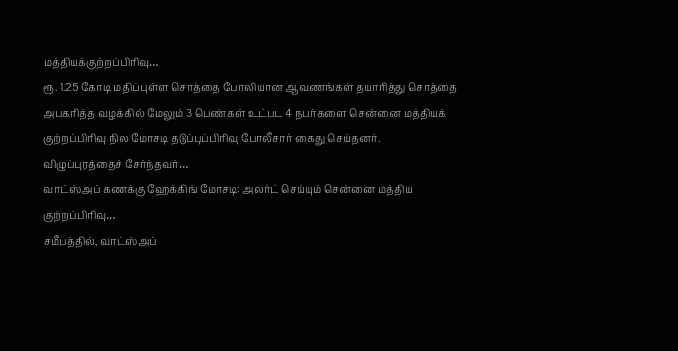மத்தியக்குற்றப்பிரிவு…
ரூ. 1.25 கோடி மதிப்புள்ள சொத்தை போலியான ஆவணங்கள் தயாரித்து சொத்தை அபகரித்த வழக்கில் மேலும் 3 பெண்கள் உட்பட 4 நபர்களை சென்னை மத்தியக் குற்றப்பிரிவு நில மோசடி தடுப்புப்பிரிவு போலீசார் கைது செய்தனர்.
விழுப்புரத்தைச் சேர்ந்தவர்…
வாட்ஸ்அப் கணக்கு ஹேக்கிங் மோசடி: அலர்ட் செய்யும் சென்னை மத்திய குற்றப்பிரிவு…
சமீபத்தில், வாட்ஸ்அப்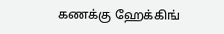கணக்கு ஹேக்கிங்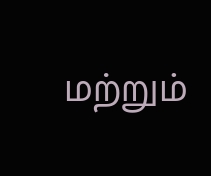மற்றும்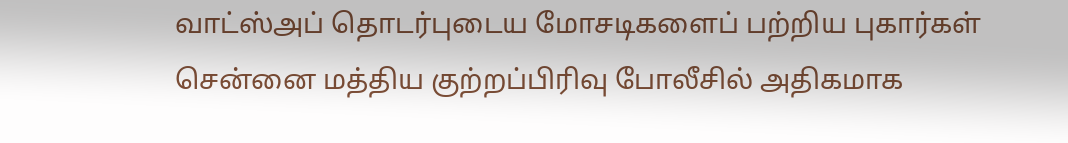வாட்ஸ்அப் தொடர்புடைய மோசடிகளைப் பற்றிய புகார்கள் சென்னை மத்திய குற்றப்பிரிவு போலீசில் அதிகமாக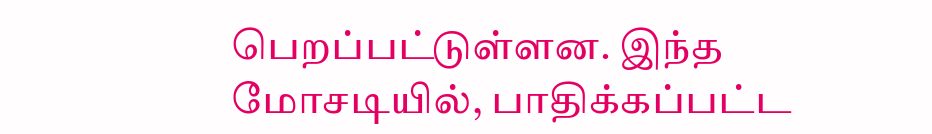பெறப்பட்டுள்ளன. இந்த மோசடியில், பாதிக்கப்பட்ட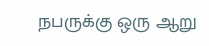நபருக்கு ஒரு ஆறு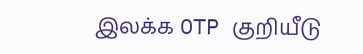இலக்க OTP குறியீடு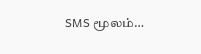SMS மூலம்…